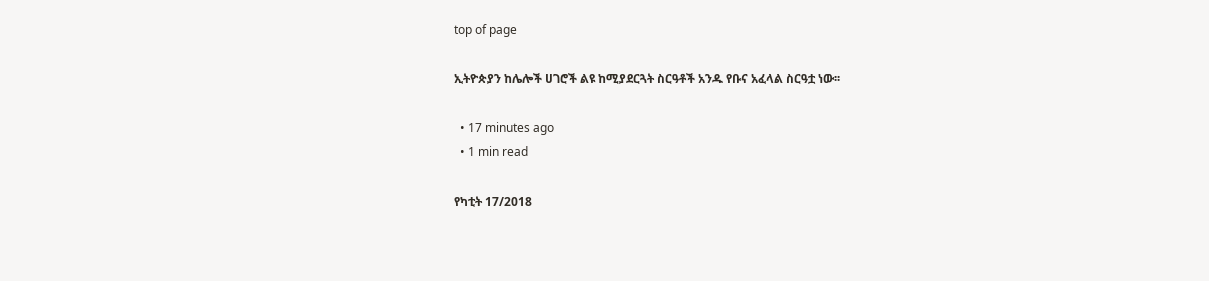top of page

ኢትዮጵያን ከሌሎች ሀገሮች ልዩ ከሚያደርጓት ስርዓቶች አንዱ የቡና አፈላል ስርዓቷ ነው፡፡

  • 17 minutes ago
  • 1 min read

የካቲት 17/2018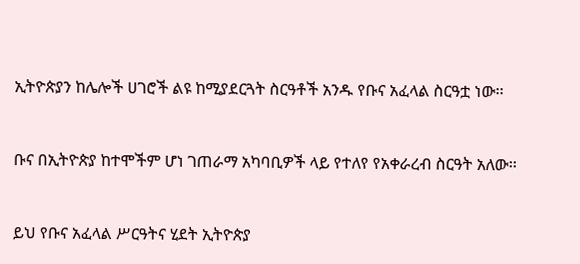ኢትዮጵያን ከሌሎች ሀገሮች ልዩ ከሚያደርጓት ስርዓቶች አንዱ የቡና አፈላል ስርዓቷ ነው፡፡


ቡና በኢትዮጵያ ከተሞችም ሆነ ገጠራማ አካባቢዎች ላይ የተለየ የአቀራረብ ስርዓት አለው፡፡


ይህ የቡና አፈላል ሥርዓትና ሂደት ኢትዮጵያ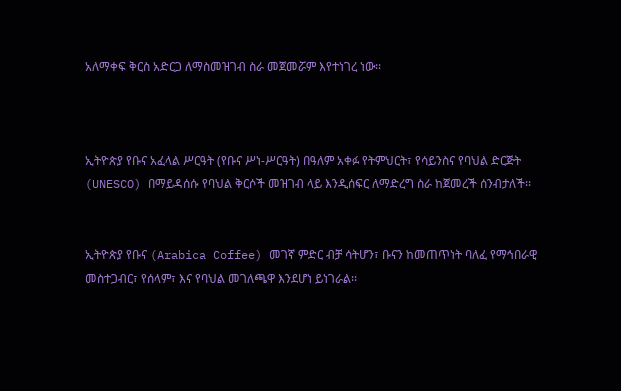አለማቀፍ ቅርስ አድርጋ ለማስመዝገብ ስራ መጀመሯም እየተነገረ ነው፡፡



ኢትዮጵያ የቡና አፈላል ሥርዓት (የቡና ሥነ-ሥርዓት) በዓለም አቀፉ የትምህርት፣ የሳይንስና የባህል ድርጅት (UNESCO) በማይዳሰሱ የባህል ቅርሶች መዝገብ ላይ እንዲሰፍር ለማድረግ ስራ ከጀመረች ሰንብታለች፡፡


ኢትዮጵያ የቡና (Arabica Coffee) መገኛ ምድር ብቻ ሳትሆን፣ ቡናን ከመጠጥነት ባለፈ የማኅበራዊ መስተጋብር፣ የሰላም፣ እና የባህል መገለጫዋ እንደሆነ ይነገራል፡፡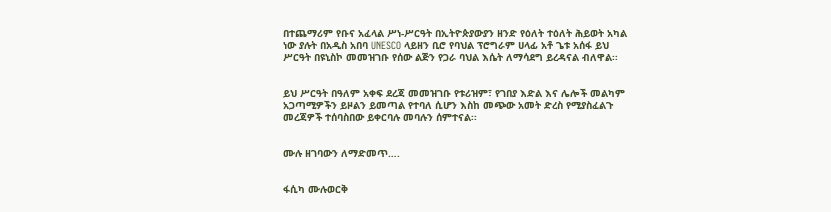በተጨማሪም የቡና አፈላል ሥነ-ሥርዓት በኢትዮጵያውያን ዘንድ የዕለት ተዕለት ሕይወት አካል ነው ያሉት በአዲስ አበባ UNESCO ላይዘን ቢሮ የባህል ፕሮግራም ሀላፊ አቶ ጌቱ አሰፋ ይህ ሥርዓት በዩኒስኮ መመዝገቡ የሰው ልጅን የጋራ ባህል እሴት ለማሳደግ ይረዳናል ብለዋል፡፡


ይህ ሥርዓት በዓለም አቀፍ ደረጃ መመዝገቡ የቱሪዝም፣ የገበያ እድል እና ሌሎች መልካም አጋጣሚዎችን ይዞልን ይመጣል የተባለ ሲሆን እስከ መጭው አመት ድረስ የሚያስፈልጉ መረጃዎች ተሰባስበው ይቀርባሉ መባሉን ሰምተናል፡፡


ሙሉ ዘገባውን ለማድመጥ….


ፋሲካ ሙሉወርቅ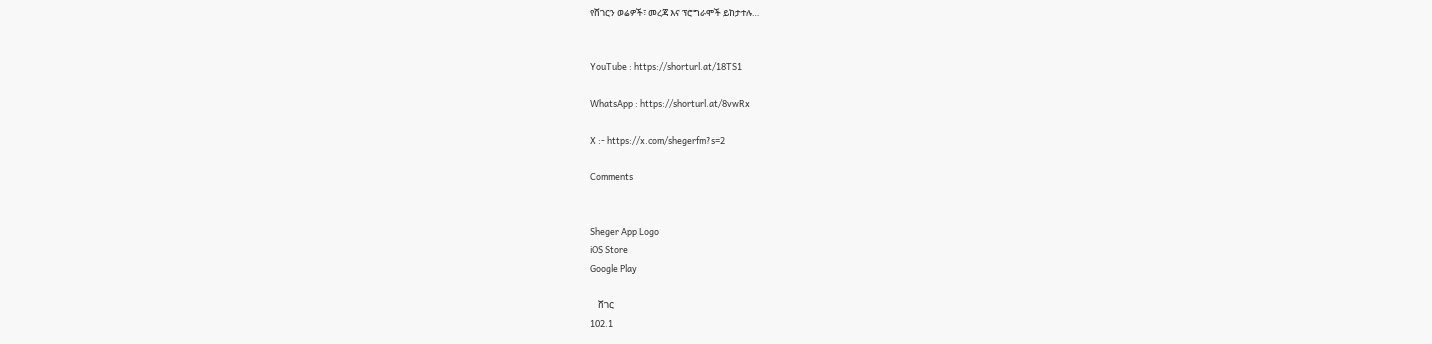የሸገርን ወሬዎች፣ መረጃ እና ፕሮግራሞች ይከታተሉ…


YouTube : https://shorturl.at/18TS1

WhatsApp : https://shorturl.at/8vwRx

X :- https://x.com/shegerfm?s=2

Comments


Sheger App Logo
iOS Store
Google Play

    ሸገር
102.1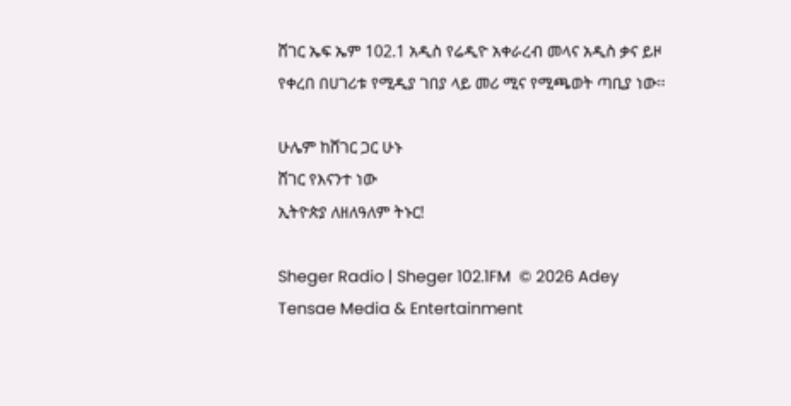ሸገር ኤፍ ኤም 102.1 አዲስ የሬዲዮ አቀራረብ መላና አዲስ ቃና ይዞ የቀረበ በሀገሪቱ የሚዲያ ገበያ ላይ መሪ ሚና የሚጫወት ጣቢያ ነው፡፡

ሁሌም ከሸገር ጋር ሁኑ
ሸገር የእናንተ ነው
ኢትዮጵያ ለዘለዓለም ትኑር!

Sheger Radio | Sheger 102.1FM  © 2026 Adey Tensae Media & Entertainment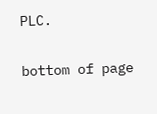PLC.

bottom of page